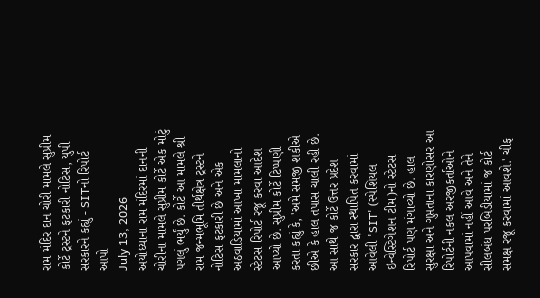રામ મંદિર દાન ચોરી મામલે સુપ્રીમ કોર્ટે ટ્રસ્ટને ફટકારી નોટિસ, યુપી સરકારને કહ્યું - SITનો રિપોર્ટ આપો
July 13, 2026
અયોધ્યાના રામ મંદિરમાં દાનની ચોરીના મામલે સુપ્રીમ કોર્ટે એક મોટું પગલું ભર્યું છે. કોર્ટે આ મામલે શ્રી રામ જન્મભૂમિ તીર્થક્ષેત્ર ટ્રસ્ટને નોટિસ ફટકારી છે અને એક અઠવાડિયામાં આખા મામલાનો સ્ટેટસ રિપોર્ટ રજૂ કરવા આદેશ આપ્યો છે. સુપ્રીમ કોર્ટે ટિપ્પણી કરતા કહ્યું કે, 'અમે સમજી શકીએ છીએ કે હાલ તપાસ ચાલી રહી છે. આ સાથે જ કોર્ટે ઉત્તર પ્રદેશ સરકાર દ્વારા સ્થાપિત કરવામાં આવેલી 'SIT' (સ્પેશિયલ ઇન્વેસ્ટિગેશન ટીમ)નો સ્ટેટસ રિપોર્ટ પણ મંગાવ્યો છે. હાલ સુરક્ષા અને ગુપ્તતાના કારણોસર આ રિપોર્ટની નકલ અરજીકર્તાઓને આપવામાં નહીં આવે અને તેને સીલબંધ પરબિડીયામાં જ કોર્ટ સમક્ષ રજૂ કરવામાં આવશે.' ચીફ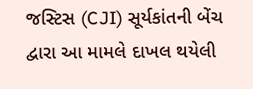જસ્ટિસ (CJI) સૂર્યકાંતની બેંચ દ્વારા આ મામલે દાખલ થયેલી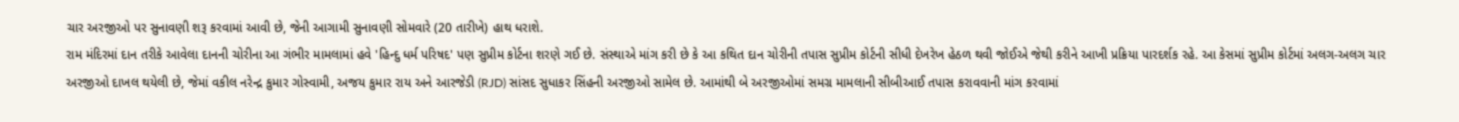ચાર અરજીઓ પર સુનાવણી શરૂ કરવામાં આવી છે, જેની આગામી સુનાવણી સોમવારે (20 તારીખે) હાથ ધરાશે.
રામ મંદિરમાં દાન તરીકે આવેલા દાનની ચોરીના આ ગંભીર મામલામાં હવે 'હિન્દુ ધર્મ પરિષદ' પણ સુપ્રીમ કોર્ટના શરણે ગઈ છે. સંસ્થાએ માંગ કરી છે કે આ કથિત દાન ચોરીની તપાસ સુપ્રીમ કોર્ટની સીધી દેખરેખ હેઠળ થવી જોઈએ જેથી કરીને આખી પ્રક્રિયા પારદર્શક રહે. આ કેસમાં સુપ્રીમ કોર્ટમાં અલગ-અલગ ચાર અરજીઓ દાખલ થયેલી છે, જેમાં વકીલ નરેન્દ્ર કુમાર ગોસ્વામી, અજય કુમાર રાય અને આરજેડી (RJD) સાંસદ સુધાકર સિંહની અરજીઓ સામેલ છે. આમાંથી બે અરજીઓમાં સમગ્ર મામલાની સીબીઆઈ તપાસ કરાવવાની માંગ કરવામાં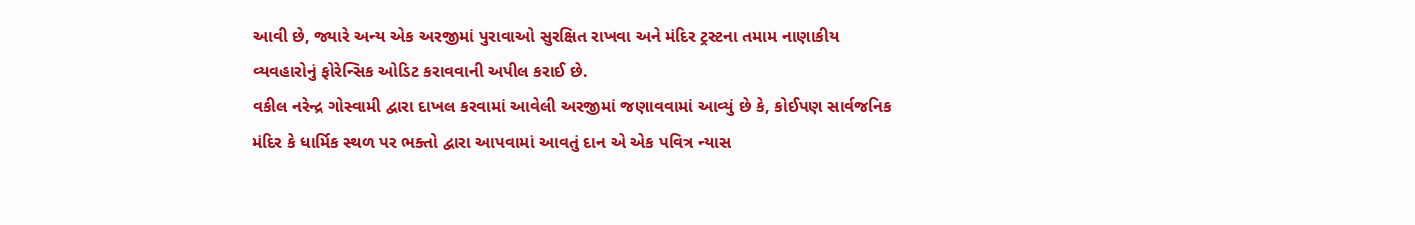આવી છે, જ્યારે અન્ય એક અરજીમાં પુરાવાઓ સુરક્ષિત રાખવા અને મંદિર ટ્રસ્ટના તમામ નાણાકીય વ્યવહારોનું ફોરેન્સિક ઓડિટ કરાવવાની અપીલ કરાઈ છે.
વકીલ નરેન્દ્ર ગોસ્વામી દ્વારા દાખલ કરવામાં આવેલી અરજીમાં જણાવવામાં આવ્યું છે કે, કોઈપણ સાર્વજનિક મંદિર કે ધાર્મિક સ્થળ પર ભક્તો દ્વારા આપવામાં આવતું દાન એ એક પવિત્ર ન્યાસ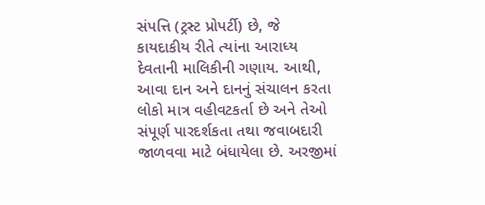સંપત્તિ (ટ્રસ્ટ પ્રોપર્ટી) છે, જે કાયદાકીય રીતે ત્યાંના આરાધ્ય દેવતાની માલિકીની ગણાય. આથી, આવા દાન અને દાનનું સંચાલન કરતા લોકો માત્ર વહીવટકર્તા છે અને તેઓ સંપૂર્ણ પારદર્શકતા તથા જવાબદારી જાળવવા માટે બંધાયેલા છે. અરજીમાં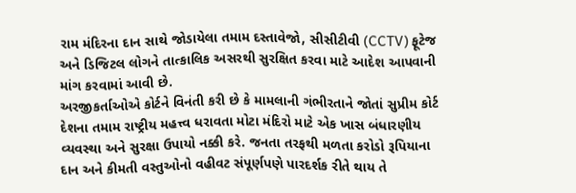રામ મંદિરના દાન સાથે જોડાયેલા તમામ દસ્તાવેજો, સીસીટીવી (CCTV) ફૂટેજ અને ડિજિટલ લોગને તાત્કાલિક અસરથી સુરક્ષિત કરવા માટે આદેશ આપવાની માંગ કરવામાં આવી છે.
અરજીકર્તાઓએ કોર્ટને વિનંતી કરી છે કે મામલાની ગંભીરતાને જોતાં સુપ્રીમ કોર્ટ દેશના તમામ રાષ્ટ્રીય મહત્ત્વ ધરાવતા મોટા મંદિરો માટે એક ખાસ બંધારણીય વ્યવસ્થા અને સુરક્ષા ઉપાયો નક્કી કરે. જનતા તરફથી મળતા કરોડો રૂપિયાના દાન અને કીમતી વસ્તુઓનો વહીવટ સંપૂર્ણપણે પારદર્શક રીતે થાય તે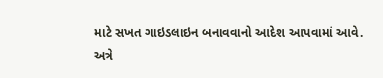માટે સખત ગાઇડલાઇન બનાવવાનો આદેશ આપવામાં આવે.
અત્રે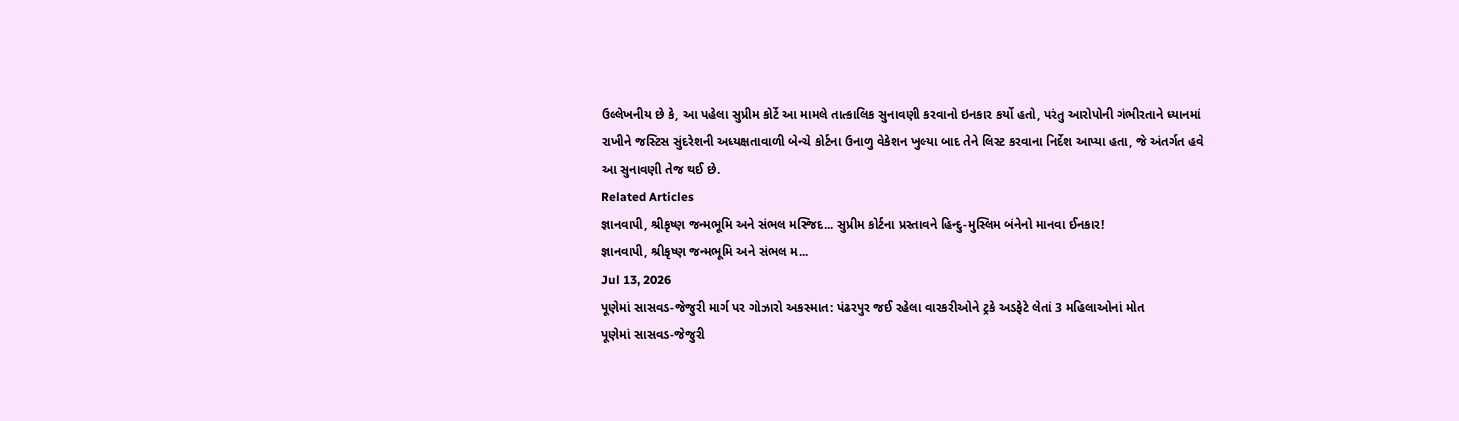ઉલ્લેખનીય છે કે, આ પહેલા સુપ્રીમ કોર્ટે આ મામલે તાત્કાલિક સુનાવણી કરવાનો ઇનકાર કર્યો હતો, પરંતુ આરોપોની ગંભીરતાને ધ્યાનમાં રાખીને જસ્ટિસ સુંદરેશની અધ્યક્ષતાવાળી બેન્ચે કોર્ટના ઉનાળુ વેકેશન ખુલ્યા બાદ તેને લિસ્ટ કરવાના નિર્દેશ આપ્યા હતા, જે અંતર્ગત હવે આ સુનાવણી તેજ થઈ છે.
Related Articles
જ્ઞાનવાપી, શ્રીકૃષ્ણ જન્મભૂમિ અને સંભલ મસ્જિદ... સુપ્રીમ કોર્ટના પ્રસ્તાવને હિન્દુ-મુસ્લિમ બંનેનો માનવા ઈનકાર!
જ્ઞાનવાપી, શ્રીકૃષ્ણ જન્મભૂમિ અને સંભલ મ...
Jul 13, 2026
પૂણેમાં સાસવડ-જેજુરી માર્ગ પર ગોઝારો અકસ્માત: પંઢરપુર જઈ રહેલા વારકરીઓને ટ્રકે અડફેટે લેતાં 3 મહિલાઓનાં મોત
પૂણેમાં સાસવડ-જેજુરી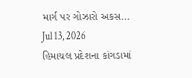માર્ગ પર ગોઝારો અકસ...
Jul 13, 2026
હિમાચલ પ્રદેશના કાંગડામાં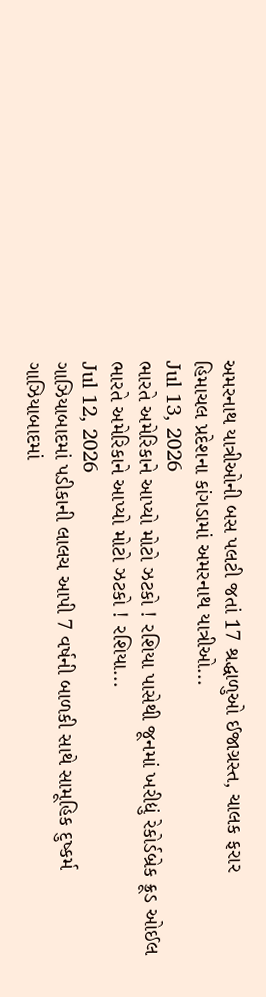અમરનાથ યાત્રીઓની બસ પલટી જતાં 17 શ્રદ્ધાળુઓ ઈજાગ્રસ્ત, ચાલક ફરાર
હિમાચલ પ્રદેશના કાંગડામાં અમરનાથ યાત્રીઓ...
Jul 13, 2026
ભારતે અમેરિકાને આપ્યો મોટો ઝટકો ! રશિયા પાસેથી જૂનમાં ખરીદ્યું રેકોર્ડબ્રેક ક્રૂડ ઓઈલ
ભારતે અમેરિકાને આપ્યો મોટો ઝટકો ! રશિયા...
Jul 12, 2026
ગાઝિયાબાદમાં પડીકાની લાલચ આપી 7 વર્ષની બાળકી સાથે સામૂહિક દુષ્કર્મ
ગાઝિયાબાદમાં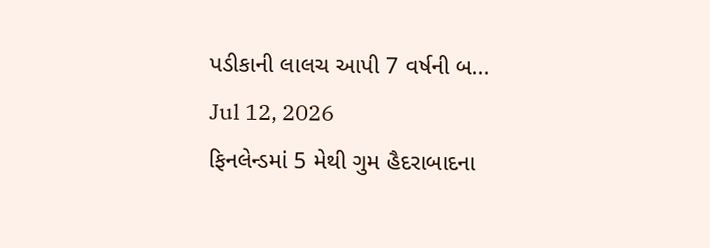પડીકાની લાલચ આપી 7 વર્ષની બ...
Jul 12, 2026
ફિનલેન્ડમાં 5 મેથી ગુમ હૈદરાબાદના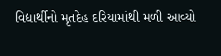વિદ્યાર્થીનો મૃતદેહ દરિયામાંથી મળી આવ્યો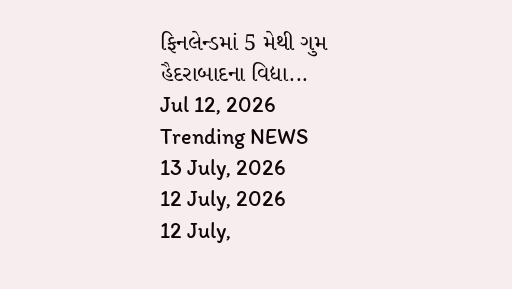ફિનલેન્ડમાં 5 મેથી ગુમ હૈદરાબાદના વિદ્યા...
Jul 12, 2026
Trending NEWS
13 July, 2026
12 July, 2026
12 July,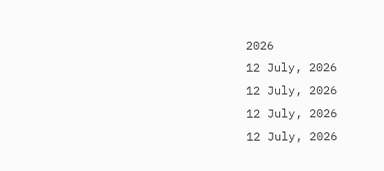2026
12 July, 2026
12 July, 2026
12 July, 2026
12 July, 2026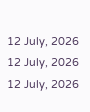12 July, 2026
12 July, 2026
12 July, 2026